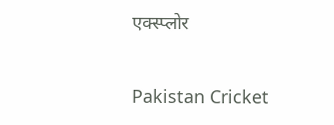एक्स्प्लोर

Pakistan Cricket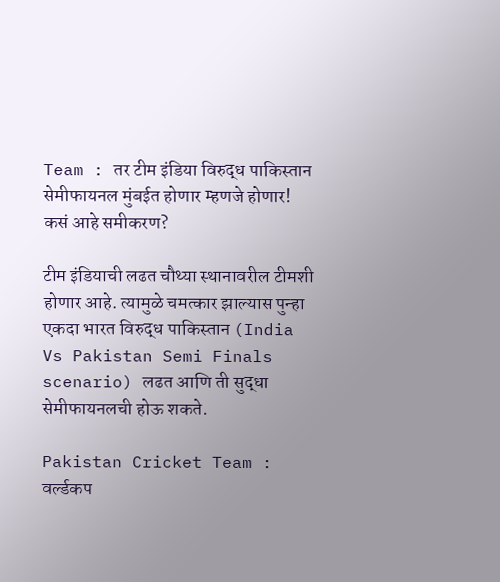Team : तर टीम इंडिया विरुद्ध पाकिस्तान सेमीफायनल मुंबईत होणार म्हणजे होणार! कसं आहे समीकरण?

टीम इंडियाची लढत चौथ्या स्थानावरील टीमशी होणार आहे. त्यामुळे चमत्कार झाल्यास पुन्हा एकदा भारत विरुद्ध पाकिस्तान (India Vs Pakistan Semi Finals scenario) लढत आणि ती सुद्धा सेमीफायनलची होऊ शकते.

Pakistan Cricket Team : वर्ल्डकप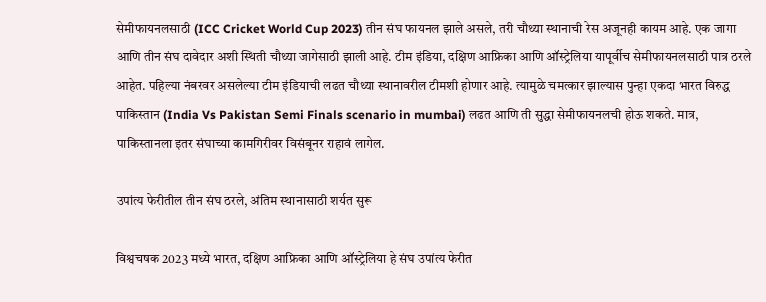सेमीफायनलसाठी (ICC Cricket World Cup 2023) तीन संघ फायनल झाले असले, तरी चौथ्या स्थानाची रेस अजूनही कायम आहे. एक जागा आणि तीन संघ दावेदार अशी स्थिती चौथ्या जागेसाठी झाली आहे. टीम इंडिया, दक्षिण आफ्रिका आणि ऑस्ट्रेलिया यापूर्वीच सेमीफायनलसाठी पात्र ठरले आहेत. पहिल्या नंबरवर असलेल्या टीम इंडियाची लढत चौथ्या स्थानावरील टीमशी होणार आहे. त्यामुळे चमत्कार झाल्यास पुन्हा एकदा भारत विरुद्ध पाकिस्तान (India Vs Pakistan Semi Finals scenario in mumbai) लढत आणि ती सुद्धा सेमीफायनलची होऊ शकते. मात्र, पाकिस्तानला इतर संघाच्या कामगिरीवर विसंबूनर राहावं लागेल.

उपांत्य फेरीतील तीन संघ ठरले, अंतिम स्थानासाठी शर्यत सुरू

विश्वचषक 2023 मध्ये भारत, दक्षिण आफ्रिका आणि ऑस्ट्रेलिया हे संघ उपांत्य फेरीत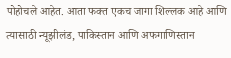पोहोचले आहेत. आता फक्त एकच जागा शिल्लक आहे आणि त्यासाठी न्यूझीलंड, पाकिस्तान आणि अफगाणिस्तान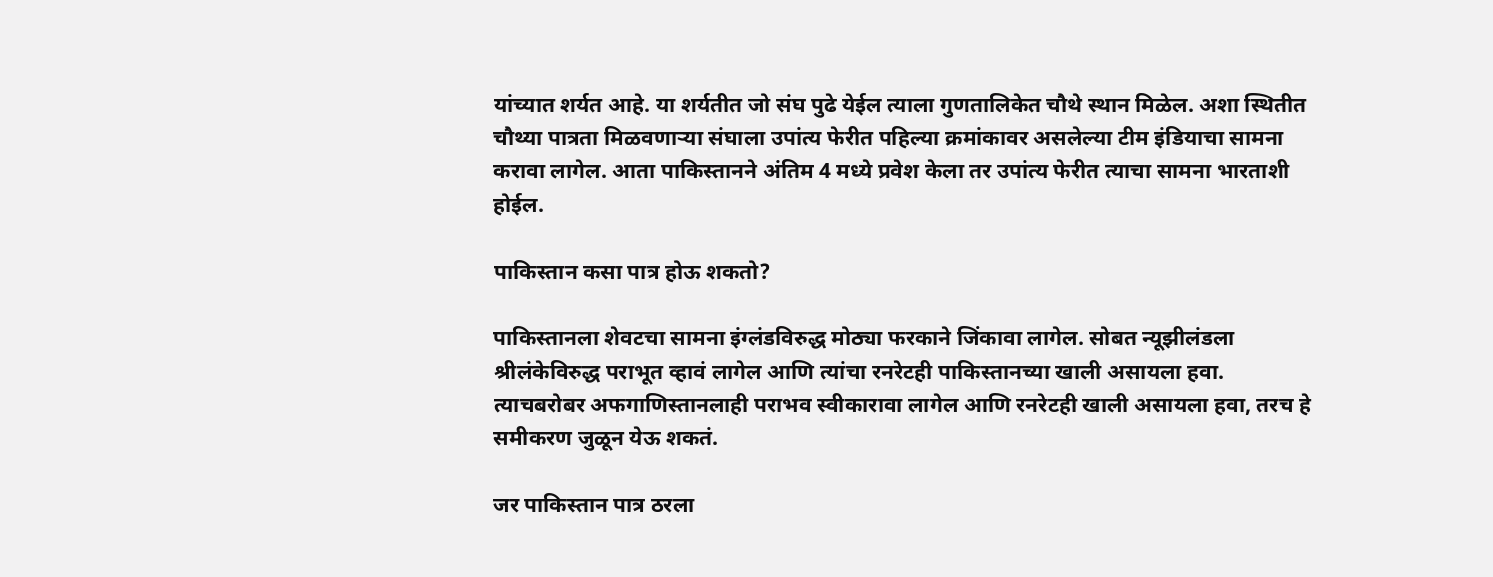यांच्यात शर्यत आहे. या शर्यतीत जो संघ पुढे येईल त्याला गुणतालिकेत चौथे स्थान मिळेल. अशा स्थितीत चौथ्या पात्रता मिळवणाऱ्या संघाला उपांत्य फेरीत पहिल्या क्रमांकावर असलेल्या टीम इंडियाचा सामना करावा लागेल. आता पाकिस्तानने अंतिम 4 मध्ये प्रवेश केला तर उपांत्य फेरीत त्याचा सामना भारताशी होईल.

पाकिस्तान कसा पात्र होऊ शकतो?

पाकिस्तानला शेवटचा सामना इंग्लंडविरुद्ध मोठ्या फरकाने जिंकावा लागेल. सोबत न्यूझीलंडला श्रीलंकेविरुद्ध पराभूत व्हावं लागेल आणि त्यांचा रनरेटही पाकिस्तानच्या खाली असायला हवा. त्याचबरोबर अफगाणिस्तानलाही पराभव स्वीकारावा लागेल आणि रनरेटही खाली असायला हवा, तरच हे समीकरण जुळून येऊ शकतं.

जर पाकिस्तान पात्र ठरला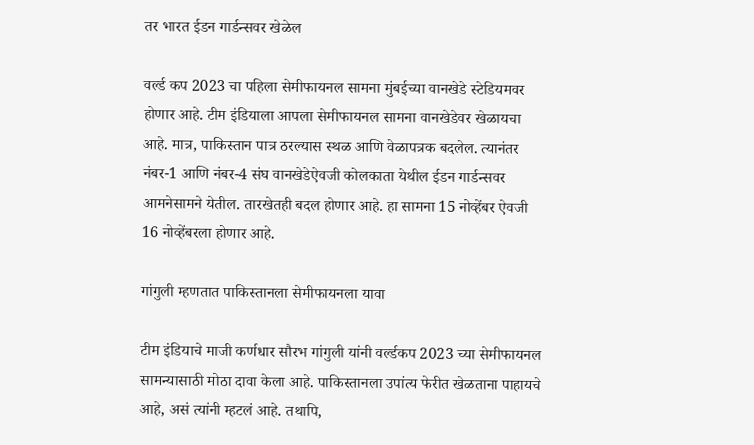तर भारत ईडन गार्डन्सवर खेळेल

वर्ल्ड कप 2023 चा पहिला सेमीफायनल सामना मुंबईच्या वानखेडे स्टेडियमवर होणार आहे. टीम इंडियाला आपला सेमीफायनल सामना वानखेडेवर खेळायचा आहे. मात्र, पाकिस्तान पात्र ठरल्यास स्थळ आणि वेळापत्रक बदलेल. त्यानंतर नंबर-1 आणि नंबर-4 संघ वानखेडेऐवजी कोलकाता येथील ईडन गार्डन्सवर आमनेसामने येतील. तारखेतही बदल होणार आहे. हा सामना 15 नोव्हेंबर ऐवजी 16 नोव्हेंबरला होणार आहे.

गांगुली म्हणतात पाकिस्तानला सेमीफायनला यावा

टीम इंडियाचे माजी कर्णधार सौरभ गांगुली यांनी वर्ल्डकप 2023 च्या सेमीफायनल सामन्यासाठी मोठा दावा केला आहे. पाकिस्तानला उपांत्य फेरीत खेळताना पाहायचे आहे, असं त्यांनी म्हटलं आहे. तथापि,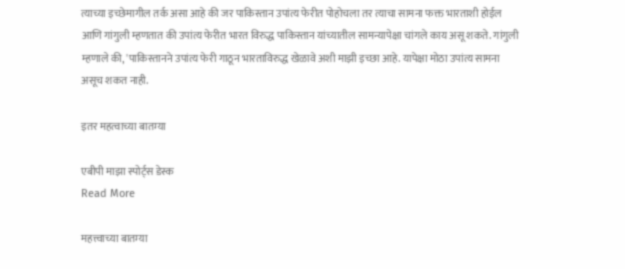त्याच्या इच्छेमागील तर्क असा आहे की जर पाकिस्तान उपांत्य फेरीत पोहोचला तर त्याचा सामना फक्त भारताशी होईल आणि गांगुली म्हणतात की उपांत्य फेरीत भारत विरुद्ध पाकिस्तान यांच्यातील सामन्यापेक्षा चांगले काय असू शकते. गांगुली म्हणाले की, 'पाकिस्तानने उपांत्य फेरी गाठून भारताविरुद्ध खेळावे अशी माझी इच्छा आहे. यापेक्षा मोठा उपांत्य सामना असूच शकत नाही.

इतर महत्वाच्या बातम्या

एबीपी माझा स्पोर्ट्स डेस्क
Read More

महत्त्वाच्या बातम्या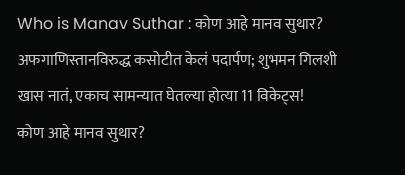Who is Manav Suthar : कोण आहे मानव सुथार? अफगाणिस्तानविरुद्ध कसोटीत केलं पदार्पण; शुभमन गिलशी खास नातं, एकाच सामन्यात घेतल्या होत्या 11 विकेट्स!
कोण आहे मानव सुथार?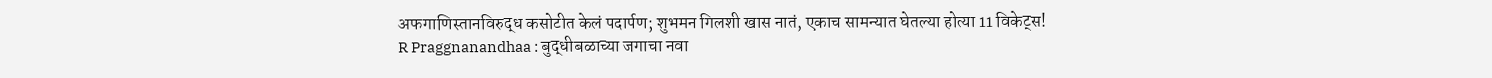अफगाणिस्तानविरुद्ध कसोटीत केलं पदार्पण; शुभमन गिलशी खास नातं, एकाच सामन्यात घेतल्या होत्या 11 विकेट्स!
R Praggnanandhaa : बुद्धीबळाच्या जगाचा नवा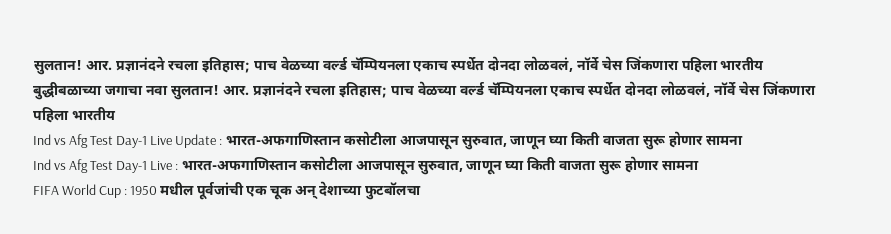सुलतान! आर. प्रज्ञानंदने रचला इतिहास; पाच वेळच्या वर्ल्ड चॅम्पियनला एकाच स्पर्धेत दोनदा लोळवलं, नॉर्वे चेस जिंकणारा पहिला भारतीय
बुद्धीबळाच्या जगाचा नवा सुलतान! आर. प्रज्ञानंदने रचला इतिहास; पाच वेळच्या वर्ल्ड चॅम्पियनला एकाच स्पर्धेत दोनदा लोळवलं, नॉर्वे चेस जिंकणारा पहिला भारतीय
Ind vs Afg Test Day-1 Live Update : भारत-अफगाणिस्तान कसोटीला आजपासून सुरुवात, जाणून घ्या किती वाजता सुरू होणार सामना
Ind vs Afg Test Day-1 Live : भारत-अफगाणिस्तान कसोटीला आजपासून सुरुवात, जाणून घ्या किती वाजता सुरू होणार सामना
FIFA World Cup : 1950 मधील पूर्वजांची एक चूक अन् देशाच्या फुटबॉलचा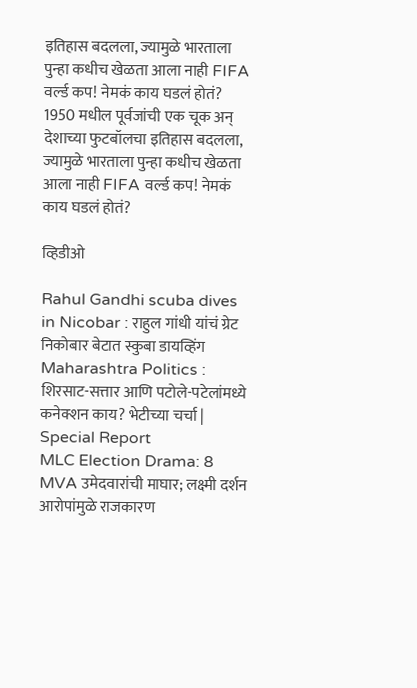इतिहास बदलला, ज्यामुळे भारताला पुन्हा कधीच खेळता आला नाही FIFA वर्ल्ड कप! नेमकं काय घडलं होतं?
1950 मधील पूर्वजांची एक चूक अन् देशाच्या फुटबॉलचा इतिहास बदलला, ज्यामुळे भारताला पुन्हा कधीच खेळता आला नाही FIFA वर्ल्ड कप! नेमकं काय घडलं होतं?

व्हिडीओ

Rahul Gandhi scuba dives in Nicobar : राहुल गांधी यांचं ग्रेट निकोबार बेटात स्कुबा डायव्हिंग
Maharashtra Politics : शिरसाट-सत्तार आणि पटोले-पटेलांमध्ये कनेक्शन काय? भेटीच्या चर्चा | Special Report
MLC Election Drama: 8 MVA उमेदवारांची माघार; लक्ष्मी दर्शन आरोपांमुळे राजकारण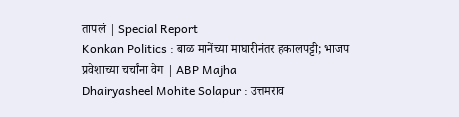तापलं | Special Report
Konkan Politics : बाळ मानेंच्या माघारीनंतर हकालपट्टी; भाजप प्रवेशाच्या चर्चांना वेग | ABP Majha
Dhairyasheel Mohite Solapur : उत्तमराव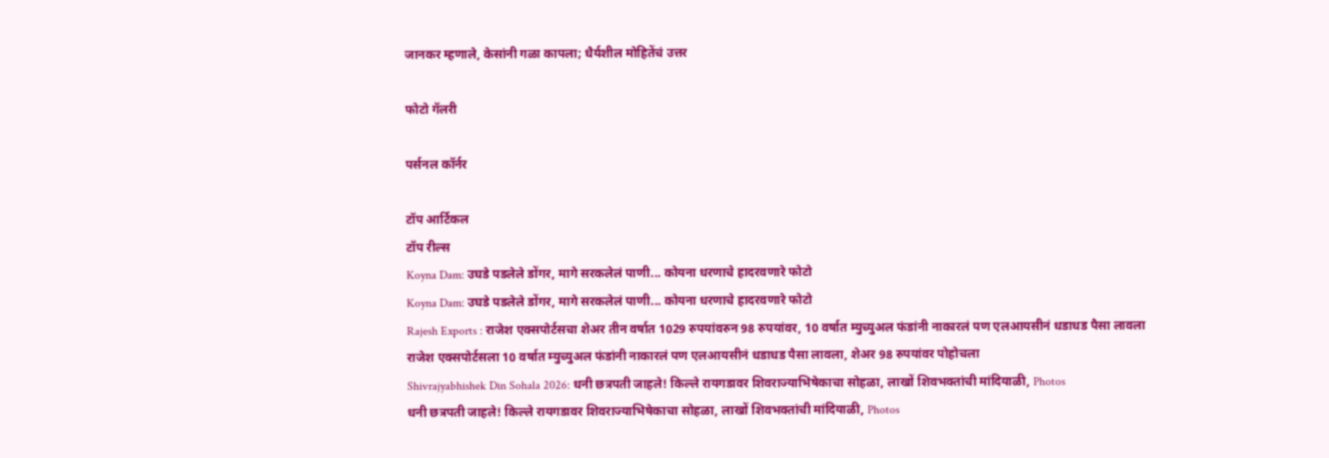जानकर म्हणाले, केसांनी गळा कापला; धैर्यशील मोहितेंचं उत्तर

फोटो गॅलरी

पर्सनल कॉर्नर

टॉप आर्टिकल
टॉप रील्स
Koyna Dam: उघडे पडलेले डोंगर, मागे सरकलेलं पाणी... कोयना धरणाचे हादरवणारे फोटो
Koyna Dam: उघडे पडलेले डोंगर, मागे सरकलेलं पाणी... कोयना धरणाचे हादरवणारे फोटो
Rajesh Exports : राजेश एक्सपोर्टसचा शेअर तीन वर्षात 1029 रुपयांवरुन 98 रुपयांवर, 10 वर्षात म्युच्युअल फंडांनी नाकारलं पण एलआयसीनं धडाधड पैसा लावला
राजेश एक्सपोर्टसला 10 वर्षात म्युच्युअल फंडांनी नाकारलं पण एलआयसीनं धडाधड पैसा लावला, शेअर 98 रुपयांवर पोहोचला
Shivrajyabhishek Din Sohala 2026: धनी छत्रपती जाहले! किल्ले रायगडावर शिवराज्याभिषेकाचा सोहळा, लाखों शिवभक्तांची मांदियाळी, Photos
धनी छत्रपती जाहले! किल्ले रायगडावर शिवराज्याभिषेकाचा सोहळा, लाखों शिवभक्तांची मांदियाळी, Photos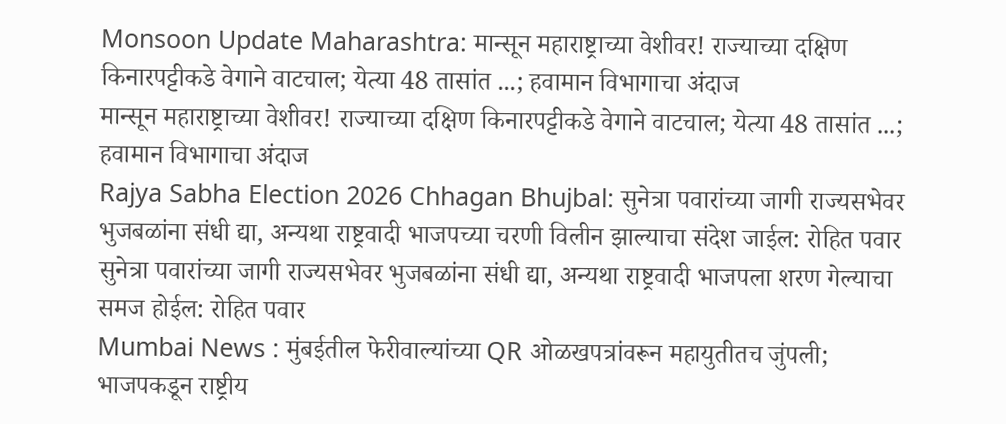Monsoon Update Maharashtra: मान्सून महाराष्ट्राच्या वेशीवर! राज्याच्या दक्षिण किनारपट्टीकडे वेगाने वाटचाल; येत्या 48 तासांत ...; हवामान विभागाचा अंदाज
मान्सून महाराष्ट्राच्या वेशीवर! राज्याच्या दक्षिण किनारपट्टीकडे वेगाने वाटचाल; येत्या 48 तासांत ...; हवामान विभागाचा अंदाज
Rajya Sabha Election 2026 Chhagan Bhujbal: सुनेत्रा पवारांच्या जागी राज्यसभेवर भुजबळांना संधी द्या, अन्यथा राष्ट्रवादी भाजपच्या चरणी विलीन झाल्याचा संदेश जाईल: रोहित पवार
सुनेत्रा पवारांच्या जागी राज्यसभेवर भुजबळांना संधी द्या, अन्यथा राष्ट्रवादी भाजपला शरण गेल्याचा समज होईल: रोहित पवार
Mumbai News : मुंबईतील फेरीवाल्यांच्या QR ओळखपत्रांवरून महायुतीतच जुंपली; भाजपकडून राष्ट्रीय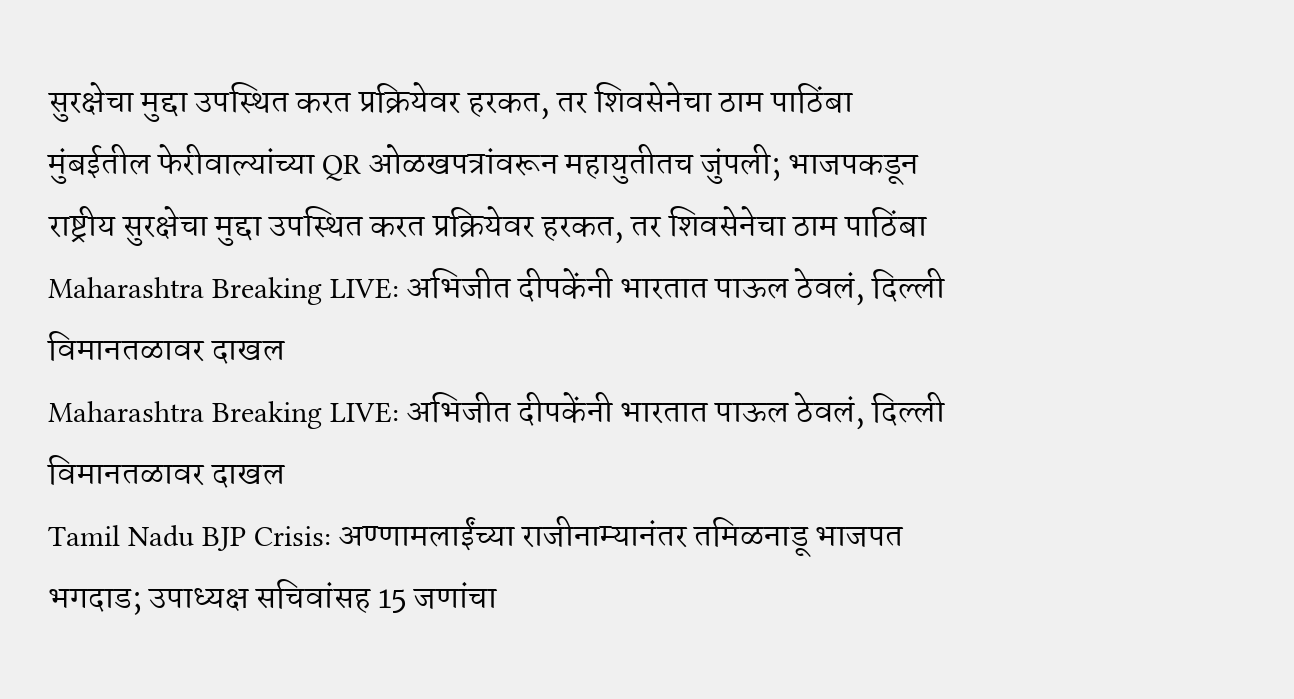सुरक्षेचा मुद्दा उपस्थित करत प्रक्रियेवर हरकत, तर शिवसेनेचा ठाम पाठिंबा
मुंबईतील फेरीवाल्यांच्या QR ओळखपत्रांवरून महायुतीतच जुंपली; भाजपकडून राष्ट्रीय सुरक्षेचा मुद्दा उपस्थित करत प्रक्रियेवर हरकत, तर शिवसेनेचा ठाम पाठिंबा
Maharashtra Breaking LIVE: अभिजीत दीपकेंनी भारतात पाऊल ठेवलं, दिल्ली विमानतळावर दाखल
Maharashtra Breaking LIVE: अभिजीत दीपकेंनी भारतात पाऊल ठेवलं, दिल्ली विमानतळावर दाखल
Tamil Nadu BJP Crisis: अण्णामलाईंच्या राजीनाम्यानंतर तमिळनाडू भाजपत भगदाड; उपाध्यक्ष सचिवांसह 15 जणांचा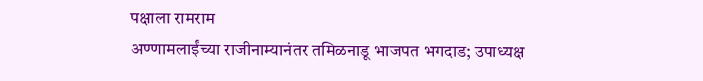पक्षाला रामराम
अण्णामलाईंच्या राजीनाम्यानंतर तमिळनाडू भाजपत भगदाड; उपाध्यक्ष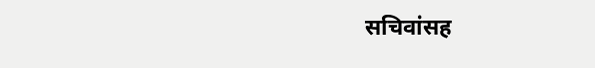सचिवांसह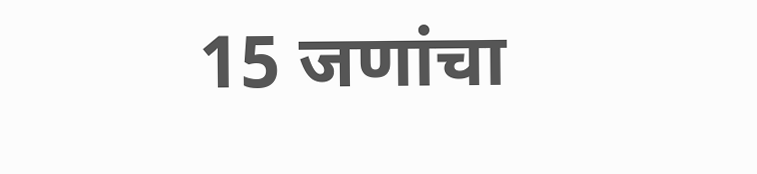15 जणांचा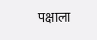पक्षाला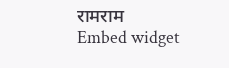रामराम
Embed widget